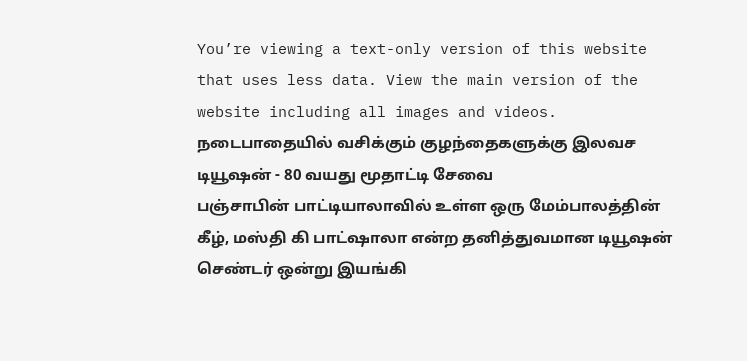You’re viewing a text-only version of this website that uses less data. View the main version of the website including all images and videos.
நடைபாதையில் வசிக்கும் குழந்தைகளுக்கு இலவச டியூஷன் - 80 வயது மூதாட்டி சேவை
பஞ்சாபின் பாட்டியாலாவில் உள்ள ஒரு மேம்பாலத்தின் கீழ், மஸ்தி கி பாட்ஷாலா என்ற தனித்துவமான டியூஷன் செண்டர் ஒன்று இயங்கி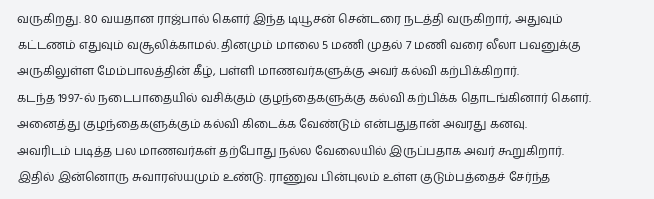வருகிறது. 80 வயதான ராஜ்பால் கௌர் இந்த டியூசன் சென்டரை நடத்தி வருகிறார், அதுவும் கட்டணம் எதுவும் வசூலிக்காமல். தினமும் மாலை 5 மணி முதல் 7 மணி வரை லீலா பவனுக்கு அருகிலுள்ள மேம்பாலத்தின் கீழ், பள்ளி மாணவர்களுக்கு அவர் கல்வி கற்பிக்கிறார்.
கடந்த 1997-ல் நடைபாதையில் வசிக்கும் குழந்தைகளுக்கு கல்வி கற்பிக்க தொடங்கினார் கௌர். அனைத்து குழந்தைகளுக்கும் கல்வி கிடைக்க வேண்டும் என்பதுதான் அவரது கனவு.
அவரிடம் படித்த பல மாணவர்கள் தற்போது நல்ல வேலையில் இருப்பதாக அவர் கூறுகிறார். இதில் இன்னொரு சுவாரஸ்யமும் உண்டு. ராணுவ பின்புலம் உள்ள குடும்பத்தைச் சேர்ந்த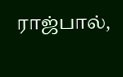ராஜ்பால்,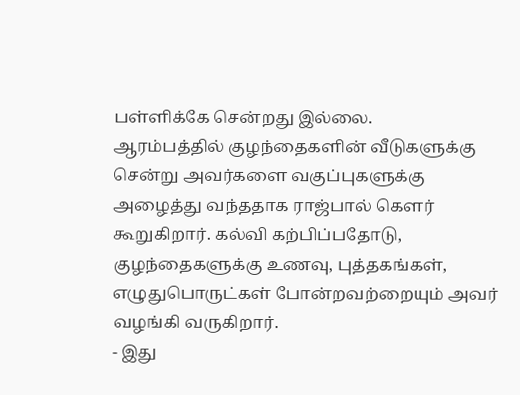பள்ளிக்கே சென்றது இல்லை.
ஆரம்பத்தில் குழந்தைகளின் வீடுகளுக்கு சென்று அவர்களை வகுப்புகளுக்கு அழைத்து வந்ததாக ராஜ்பால் கௌர் கூறுகிறார். கல்வி கற்பிப்பதோடு, குழந்தைகளுக்கு உணவு, புத்தகங்கள், எழுதுபொருட்கள் போன்றவற்றையும் அவர் வழங்கி வருகிறார்.
- இது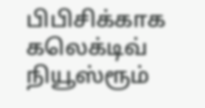பிபிசிக்காக கலெக்டிவ் நியூஸ்ரூம்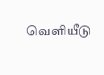வெளியீடு